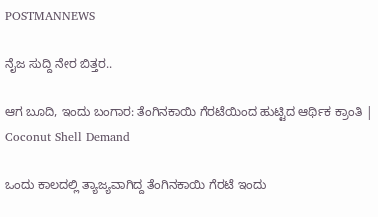POSTMANNEWS

ನೈಜ ಸುದ್ದಿ ನೇರ ಬಿತ್ತರ..

ಆಗ ಬೂದಿ, ಇಂದು ಬಂಗಾರ: ತೆಂಗಿನಕಾಯಿ ಗೆರಟೆಯಿಂದ ಹುಟ್ಟಿದ ಆರ್ಥಿಕ ಕ್ರಾಂತಿ | Coconut Shell Demand

ಒಂದು ಕಾಲದಲ್ಲಿ ತ್ಯಾಜ್ಯವಾಗಿದ್ದ ತೆಂಗಿನಕಾಯಿ ಗೆರಟೆ ಇಂದು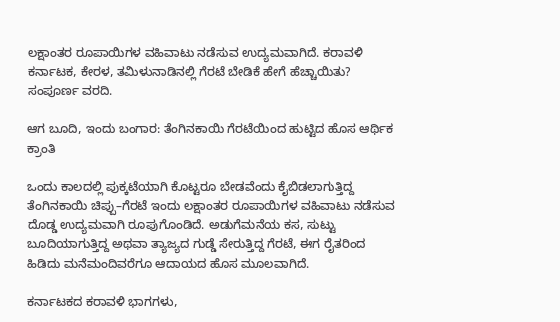ಲಕ್ಷಾಂತರ ರೂಪಾಯಿಗಳ ವಹಿವಾಟು ನಡೆಸುವ ಉದ್ಯಮವಾಗಿದೆ. ಕರಾವಳಿ ಕರ್ನಾಟಕ, ಕೇರಳ, ತಮಿಳುನಾಡಿನಲ್ಲಿ ಗೆರಟೆ ಬೇಡಿಕೆ ಹೇಗೆ ಹೆಚ್ಚಾಯಿತು? ಸಂಪೂರ್ಣ ವರದಿ.

ಆಗ ಬೂದಿ, ಇಂದು ಬಂಗಾರ: ತೆಂಗಿನಕಾಯಿ ಗೆರಟೆಯಿಂದ ಹುಟ್ಟಿದ ಹೊಸ ಆರ್ಥಿಕ ಕ್ರಾಂತಿ

ಒಂದು ಕಾಲದಲ್ಲಿ ಪುಕ್ಕಟೆಯಾಗಿ ಕೊಟ್ಟರೂ ಬೇಡವೆಂದು ಕೈಬಿಡಲಾಗುತ್ತಿದ್ದ ತೆಂಗಿನಕಾಯಿ ಚಿಪ್ಪು–ಗೆರಟೆ ಇಂದು ಲಕ್ಷಾಂತರ ರೂಪಾಯಿಗಳ ವಹಿವಾಟು ನಡೆಸುವ ದೊಡ್ಡ ಉದ್ಯಮವಾಗಿ ರೂಪುಗೊಂಡಿದೆ. ಅಡುಗೆಮನೆಯ ಕಸ, ಸುಟ್ಟು ಬೂದಿಯಾಗುತ್ತಿದ್ದ ಅಥವಾ ತ್ಯಾಜ್ಯದ ಗುಡ್ಡೆ ಸೇರುತ್ತಿದ್ದ ಗೆರಟೆ, ಈಗ ರೈತರಿಂದ ಹಿಡಿದು ಮನೆಮಂದಿವರೆಗೂ ಆದಾಯದ ಹೊಸ ಮೂಲವಾಗಿದೆ.

ಕರ್ನಾಟಕದ ಕರಾವಳಿ ಭಾಗಗಳು,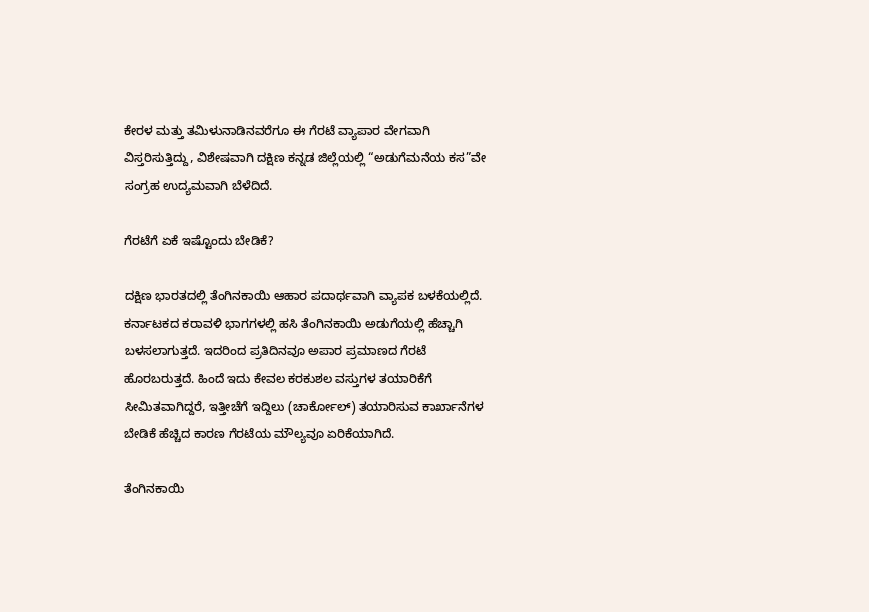ಕೇರಳ ಮತ್ತು ತಮಿಳುನಾಡಿನವರೆಗೂ ಈ ಗೆರಟೆ ವ್ಯಾಪಾರ ವೇಗವಾಗಿ ವಿಸ್ತರಿಸುತ್ತಿದ್ದು, ವಿಶೇಷವಾಗಿ ದಕ್ಷಿಣ ಕನ್ನಡ ಜಿಲ್ಲೆಯಲ್ಲಿ “ಅಡುಗೆಮನೆಯ ಕಸ”ವೇ ಸಂಗ್ರಹ ಉದ್ಯಮವಾಗಿ ಬೆಳೆದಿದೆ.

ಗೆರಟೆಗೆ ಏಕೆ ಇಷ್ಟೊಂದು ಬೇಡಿಕೆ?

ದಕ್ಷಿಣ ಭಾರತದಲ್ಲಿ ತೆಂಗಿನಕಾಯಿ ಆಹಾರ ಪದಾರ್ಥವಾಗಿ ವ್ಯಾಪಕ ಬಳಕೆಯಲ್ಲಿದೆ. ಕರ್ನಾಟಕದ ಕರಾವಳಿ ಭಾಗಗಳಲ್ಲಿ ಹಸಿ ತೆಂಗಿನಕಾಯಿ ಅಡುಗೆಯಲ್ಲಿ ಹೆಚ್ಚಾಗಿ ಬಳಸಲಾಗುತ್ತದೆ. ಇದರಿಂದ ಪ್ರತಿದಿನವೂ ಅಪಾರ ಪ್ರಮಾಣದ ಗೆರಟೆ ಹೊರಬರುತ್ತದೆ. ಹಿಂದೆ ಇದು ಕೇವಲ ಕರಕುಶಲ ವಸ್ತುಗಳ ತಯಾರಿಕೆಗೆ ಸೀಮಿತವಾಗಿದ್ದರೆ, ಇತ್ತೀಚೆಗೆ ಇದ್ದಿಲು (ಚಾರ್ಕೋಲ್) ತಯಾರಿಸುವ ಕಾರ್ಖಾನೆಗಳ ಬೇಡಿಕೆ ಹೆಚ್ಚಿದ ಕಾರಣ ಗೆರಟೆಯ ಮೌಲ್ಯವೂ ಏರಿಕೆಯಾಗಿದೆ.

ತೆಂಗಿನಕಾಯಿ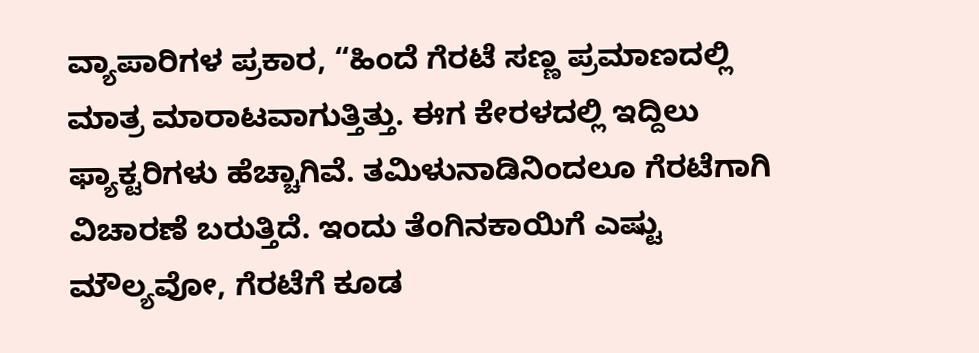ವ್ಯಾಪಾರಿಗಳ ಪ್ರಕಾರ, “ಹಿಂದೆ ಗೆರಟೆ ಸಣ್ಣ ಪ್ರಮಾಣದಲ್ಲಿ ಮಾತ್ರ ಮಾರಾಟವಾಗುತ್ತಿತ್ತು. ಈಗ ಕೇರಳದಲ್ಲಿ ಇದ್ದಿಲು ಫ್ಯಾಕ್ಟರಿಗಳು ಹೆಚ್ಚಾಗಿವೆ. ತಮಿಳುನಾಡಿನಿಂದಲೂ ಗೆರಟೆಗಾಗಿ ವಿಚಾರಣೆ ಬರುತ್ತಿದೆ. ಇಂದು ತೆಂಗಿನಕಾಯಿಗೆ ಎಷ್ಟು ಮೌಲ್ಯವೋ, ಗೆರಟೆಗೆ ಕೂಡ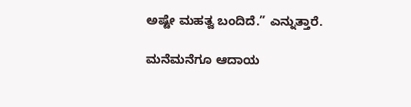ಅಷ್ಟೇ ಮಹತ್ವ ಬಂದಿದೆ.” ಎನ್ನುತ್ತಾರೆ.

ಮನೆಮನೆಗೂ ಆದಾಯ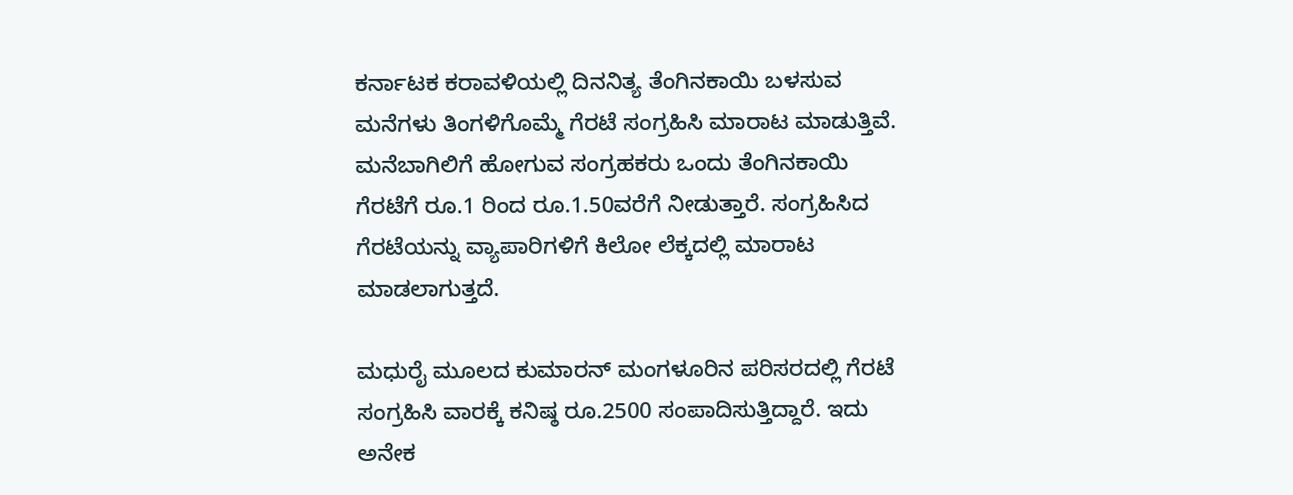ಕರ್ನಾಟಕ ಕರಾವಳಿಯಲ್ಲಿ ದಿನನಿತ್ಯ ತೆಂಗಿನಕಾಯಿ ಬಳಸುವ ಮನೆಗಳು ತಿಂಗಳಿಗೊಮ್ಮೆ ಗೆರಟೆ ಸಂಗ್ರಹಿಸಿ ಮಾರಾಟ ಮಾಡುತ್ತಿವೆ. ಮನೆಬಾಗಿಲಿಗೆ ಹೋಗುವ ಸಂಗ್ರಹಕರು ಒಂದು ತೆಂಗಿನಕಾಯಿ ಗೆರಟೆಗೆ ರೂ.1 ರಿಂದ ರೂ.1.50ವರೆಗೆ ನೀಡುತ್ತಾರೆ. ಸಂಗ್ರಹಿಸಿದ ಗೆರಟೆಯನ್ನು ವ್ಯಾಪಾರಿಗಳಿಗೆ ಕಿಲೋ ಲೆಕ್ಕದಲ್ಲಿ ಮಾರಾಟ ಮಾಡಲಾಗುತ್ತದೆ.

ಮಧುರೈ ಮೂಲದ ಕುಮಾರನ್ ಮಂಗಳೂರಿನ ಪರಿಸರದಲ್ಲಿ ಗೆರಟೆ ಸಂಗ್ರಹಿಸಿ ವಾರಕ್ಕೆ ಕನಿಷ್ಠ ರೂ.2500 ಸಂಪಾದಿಸುತ್ತಿದ್ದಾರೆ. ಇದು ಅನೇಕ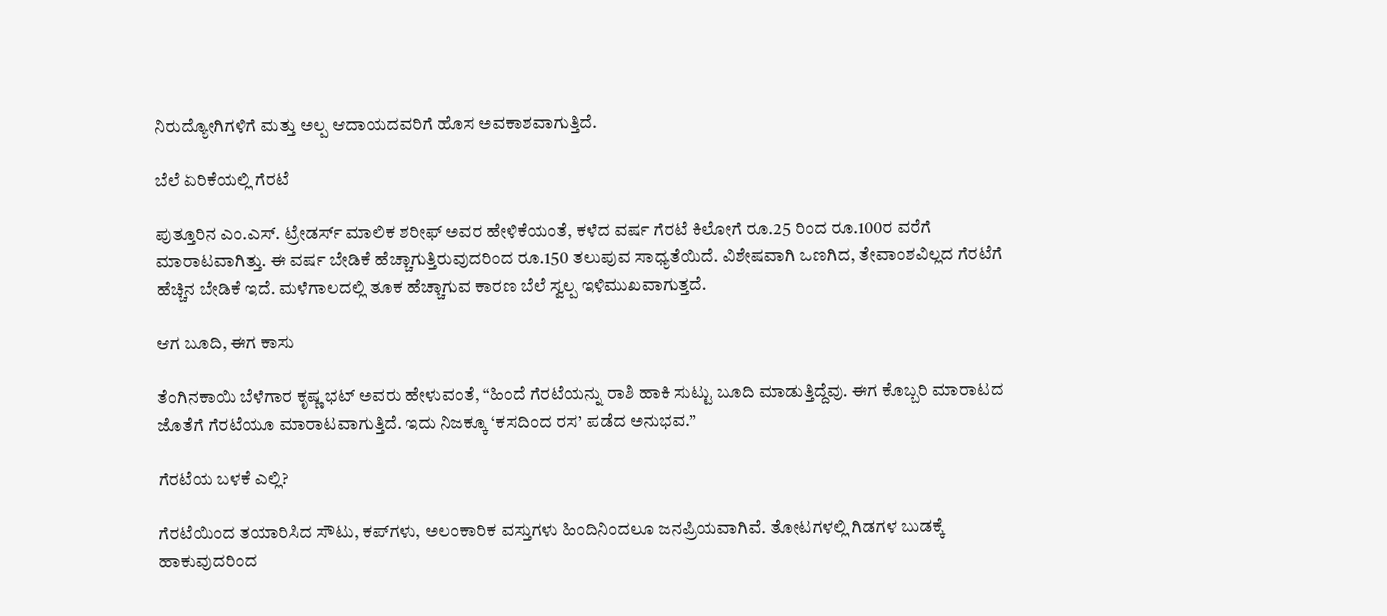ನಿರುದ್ಯೋಗಿಗಳಿಗೆ ಮತ್ತು ಅಲ್ಪ ಆದಾಯದವರಿಗೆ ಹೊಸ ಅವಕಾಶವಾಗುತ್ತಿದೆ.

ಬೆಲೆ ಏರಿಕೆಯಲ್ಲಿ ಗೆರಟೆ

ಪುತ್ತೂರಿನ ಎಂ.ಎಸ್. ಟ್ರೇಡರ್ಸ್ ಮಾಲಿಕ ಶರೀಫ್ ಅವರ ಹೇಳಿಕೆಯಂತೆ, ಕಳೆದ ವರ್ಷ ಗೆರಟೆ ಕಿಲೋಗೆ ರೂ.25 ರಿಂದ ರೂ.100ರ ವರೆಗೆ ಮಾರಾಟವಾಗಿತ್ತು. ಈ ವರ್ಷ ಬೇಡಿಕೆ ಹೆಚ್ಚಾಗುತ್ತಿರುವುದರಿಂದ ರೂ.150 ತಲುಪುವ ಸಾಧ್ಯತೆಯಿದೆ. ವಿಶೇಷವಾಗಿ ಒಣಗಿದ, ತೇವಾಂಶವಿಲ್ಲದ ಗೆರಟೆಗೆ ಹೆಚ್ಚಿನ ಬೇಡಿಕೆ ಇದೆ. ಮಳೆಗಾಲದಲ್ಲಿ ತೂಕ ಹೆಚ್ಚಾಗುವ ಕಾರಣ ಬೆಲೆ ಸ್ವಲ್ಪ ಇಳಿಮುಖವಾಗುತ್ತದೆ.

ಆಗ ಬೂದಿ, ಈಗ ಕಾಸು

ತೆಂಗಿನಕಾಯಿ ಬೆಳೆಗಾರ ಕೃಷ್ಣ ಭಟ್ ಅವರು ಹೇಳುವಂತೆ, “ಹಿಂದೆ ಗೆರಟೆಯನ್ನು ರಾಶಿ ಹಾಕಿ ಸುಟ್ಟು ಬೂದಿ ಮಾಡುತ್ತಿದ್ದೆವು. ಈಗ ಕೊಬ್ಬರಿ ಮಾರಾಟದ ಜೊತೆಗೆ ಗೆರಟೆಯೂ ಮಾರಾಟವಾಗುತ್ತಿದೆ. ಇದು ನಿಜಕ್ಕೂ ‘ಕಸದಿಂದ ರಸ’ ಪಡೆದ ಅನುಭವ.”

ಗೆರಟೆಯ ಬಳಕೆ ಎಲ್ಲಿ?

ಗೆರಟೆಯಿಂದ ತಯಾರಿಸಿದ ಸೌಟು, ಕಪ್‌ಗಳು, ಅಲಂಕಾರಿಕ ವಸ್ತುಗಳು ಹಿಂದಿನಿಂದಲೂ ಜನಪ್ರಿಯವಾಗಿವೆ. ತೋಟಗಳಲ್ಲಿ ಗಿಡಗಳ ಬುಡಕ್ಕೆ ಹಾಕುವುದರಿಂದ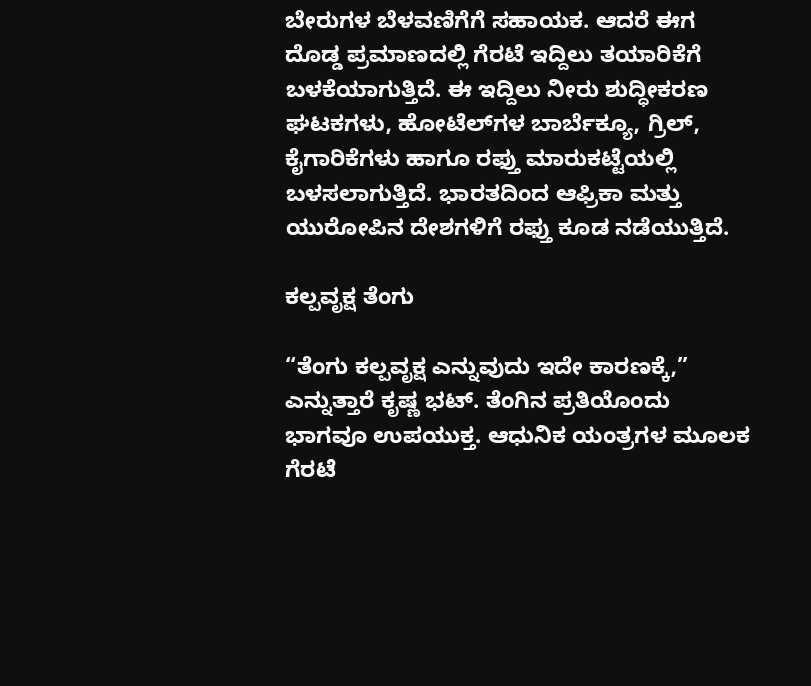ಬೇರುಗಳ ಬೆಳವಣಿಗೆಗೆ ಸಹಾಯಕ. ಆದರೆ ಈಗ ದೊಡ್ಡ ಪ್ರಮಾಣದಲ್ಲಿ ಗೆರಟೆ ಇದ್ದಿಲು ತಯಾರಿಕೆಗೆ ಬಳಕೆಯಾಗುತ್ತಿದೆ. ಈ ಇದ್ದಿಲು ನೀರು ಶುದ್ಧೀಕರಣ ಘಟಕಗಳು, ಹೋಟೆಲ್‌ಗಳ ಬಾರ್ಬೆಕ್ಯೂ, ಗ್ರಿಲ್, ಕೈಗಾರಿಕೆಗಳು ಹಾಗೂ ರಫ್ತು ಮಾರುಕಟ್ಟೆಯಲ್ಲಿ ಬಳಸಲಾಗುತ್ತಿದೆ. ಭಾರತದಿಂದ ಆಫ್ರಿಕಾ ಮತ್ತು ಯುರೋಪಿನ ದೇಶಗಳಿಗೆ ರಫ್ತು ಕೂಡ ನಡೆಯುತ್ತಿದೆ.

ಕಲ್ಪವೃಕ್ಷ ತೆಂಗು

“ತೆಂಗು ಕಲ್ಪವೃಕ್ಷ ಎನ್ನುವುದು ಇದೇ ಕಾರಣಕ್ಕೆ,” ಎನ್ನುತ್ತಾರೆ ಕೃಷ್ಣ ಭಟ್. ತೆಂಗಿನ ಪ್ರತಿಯೊಂದು ಭಾಗವೂ ಉಪಯುಕ್ತ. ಆಧುನಿಕ ಯಂತ್ರಗಳ ಮೂಲಕ ಗೆರಟೆ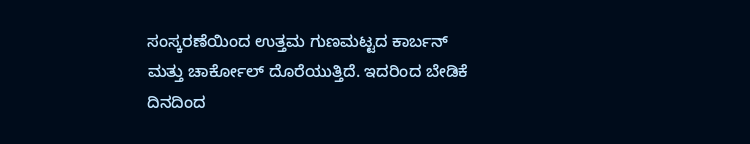ಸಂಸ್ಕರಣೆಯಿಂದ ಉತ್ತಮ ಗುಣಮಟ್ಟದ ಕಾರ್ಬನ್ ಮತ್ತು ಚಾರ್ಕೋಲ್ ದೊರೆಯುತ್ತಿದೆ. ಇದರಿಂದ ಬೇಡಿಕೆ ದಿನದಿಂದ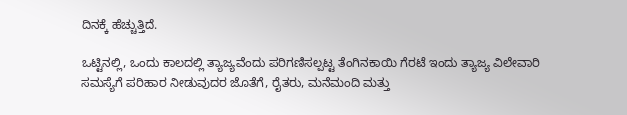ದಿನಕ್ಕೆ ಹೆಚ್ಚುತ್ತಿದೆ.

ಒಟ್ಟಿನಲ್ಲಿ, ಒಂದು ಕಾಲದಲ್ಲಿ ತ್ಯಾಜ್ಯವೆಂದು ಪರಿಗಣಿಸಲ್ಪಟ್ಟ ತೆಂಗಿನಕಾಯಿ ಗೆರಟೆ ಇಂದು ತ್ಯಾಜ್ಯ ವಿಲೇವಾರಿ ಸಮಸ್ಯೆಗೆ ಪರಿಹಾರ ನೀಡುವುದರ ಜೊತೆಗೆ, ರೈತರು, ಮನೆಮಂದಿ ಮತ್ತು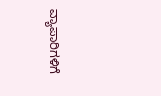ವ್ಯಾಪಾರಿಗಳಿಗೆ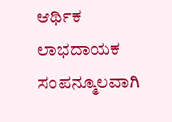ಆರ್ಥಿಕ ಲಾಭದಾಯಕ ಸಂಪನ್ಮೂಲವಾಗಿ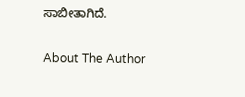ಸಾಬೀತಾಗಿದೆ.

About The Author